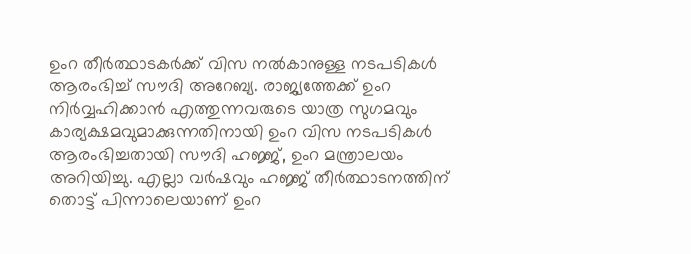ഉംറ തീർത്ഥാടകർക്ക് വിസ നൽകാനുള്ള നടപടികൾ ആരംഭിച്ച് സൗദി അറേബ്യ. രാജ്യത്തേക്ക് ഉംറ നിർവ്വഹിക്കാൻ എത്തുന്നവരുടെ യാത്ര സുഗമവും കാര്യക്ഷമവുമാക്കുന്നതിനായി ഉംറ വിസ നടപടികൾ ആരംഭിച്ചതായി സൗദി ഹജ്ജ്, ഉംറ മന്ത്രാലയം അറിയിച്ചു. എല്ലാ വർഷവും ഹജ്ജ് തീർത്ഥാടനത്തിന് തൊട്ട് പിന്നാലെയാണ് ഉംറ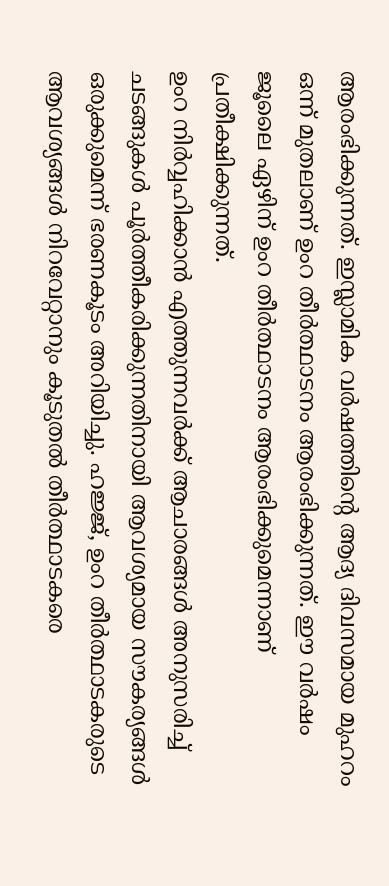ആരംഭിക്കുന്നത്. ഇസ്ലാമിക വർഷത്തിന്റെ ആദ്യ ദിവസമായ മുഹറം ഒന്ന് മുതലാണ് ഉംറ തീർത്ഥാടനം ആരംഭിക്കുന്നത്. ഈ വർഷം ജൂലൈ ഏഴിന് ഉംറ തീർത്ഥാടനം ആരംഭിക്കുമെന്നാണ് പ്രതീക്ഷിക്കുന്നത്.
ഉംറ നിർവ്വഹിക്കാൻ എത്തുന്നവർക്ക് ആചാരങ്ങൾ അനുസരിച്ച് ചടങ്ങുകൾ പൂർത്തീകരിക്കുന്നതിനായി ആവശ്യമായ സൗകര്യങ്ങൾ ഒരുക്കുമെന്ന് ഭരണകൂടം അറിയിച്ചു. ഹജ്ജ്, ഉംറ തീർത്ഥാടകരുടെ ആവശ്യങ്ങൾ നിറവേറ്റാനും കൂടുതൽ തീർത്ഥാടകരെ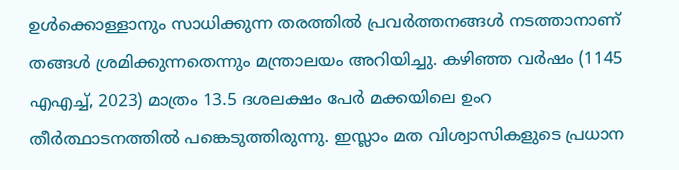ഉൾക്കൊള്ളാനും സാധിക്കുന്ന തരത്തിൽ പ്രവർത്തനങ്ങൾ നടത്താനാണ് തങ്ങൾ ശ്രമിക്കുന്നതെന്നും മന്ത്രാലയം അറിയിച്ചു. കഴിഞ്ഞ വർഷം (1145 എഎച്ച്, 2023) മാത്രം 13.5 ദശലക്ഷം പേർ മക്കയിലെ ഉംറ തീർത്ഥാടനത്തിൽ പങ്കെടുത്തിരുന്നു. ഇസ്ലാം മത വിശ്വാസികളുടെ പ്രധാന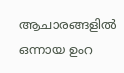ആചാരങ്ങളിൽ ഒന്നായ ഉംറ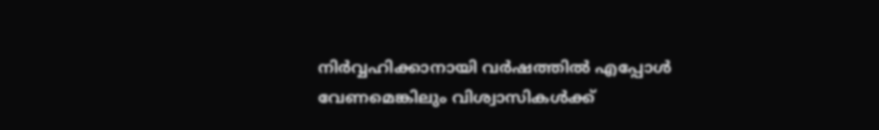നിർവ്വഹിക്കാനായി വർഷത്തിൽ എപ്പോൾ വേണമെങ്കിലും വിശ്വാസികൾക്ക്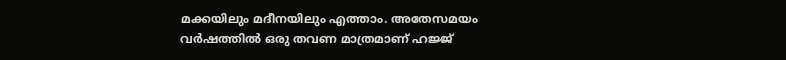മക്കയിലും മദീനയിലും എത്താം. അതേസമയം വർഷത്തിൽ ഒരു തവണ മാത്രമാണ് ഹജ്ജ്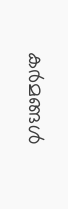കർമങ്ങൾ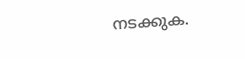നടക്കുക.